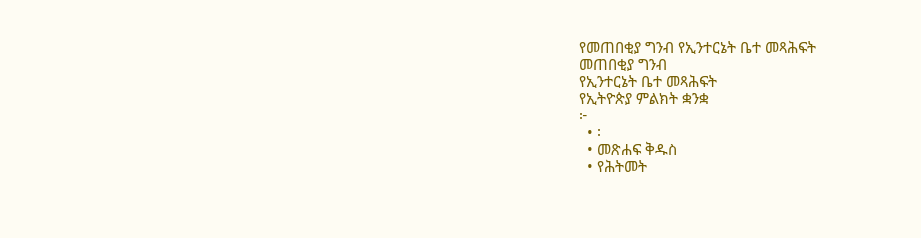የመጠበቂያ ግንብ የኢንተርኔት ቤተ መጻሕፍት
መጠበቂያ ግንብ
የኢንተርኔት ቤተ መጻሕፍት
የኢትዮጵያ ምልክት ቋንቋ
፦
  • ፡
  • መጽሐፍ ቅዱስ
  • የሕትመት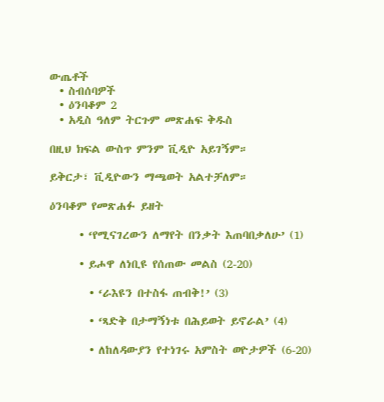ውጤቶች
  • ስብሰባዎች
  • ዕንባቆም 2
  • አዲስ ዓለም ትርጉም መጽሐፍ ቅዱስ

በዚህ ክፍል ውስጥ ምንም ቪዲዮ አይገኝም።

ይቅርታ፣ ቪዲዮውን ማጫወት አልተቻለም።

ዕንባቆም የመጽሐፉ ይዘት

      • ‘የሚናገረውን ለማየት በንቃት እጠባበቃለሁ’ (1)

      • ይሖዋ ለነቢዩ የሰጠው መልስ (2-20)

        • ‘ራእዩን በተስፋ ጠብቅ!’ (3)

        • ‘ጻድቅ በታማኝነቱ በሕይወት ይኖራል’ (4)

        • ለከለዳውያን የተነገሩ አምስት ወዮታዎች (6-20)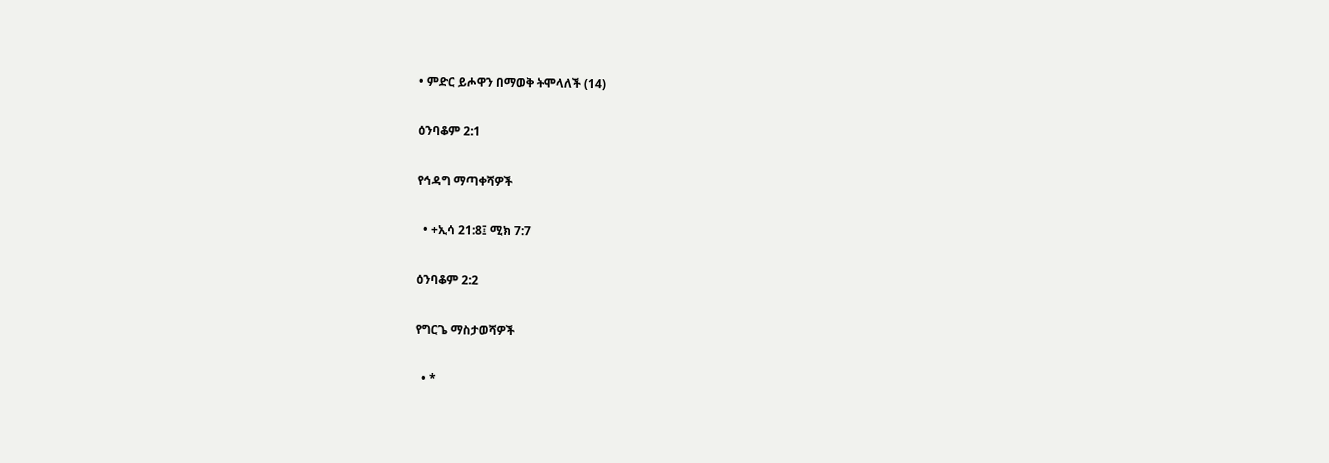• ምድር ይሖዋን በማወቅ ትሞላለች (14)

ዕንባቆም 2:1

የኅዳግ ማጣቀሻዎች

  • +ኢሳ 21:8፤ ሚክ 7:7

ዕንባቆም 2:2

የግርጌ ማስታወሻዎች

  • *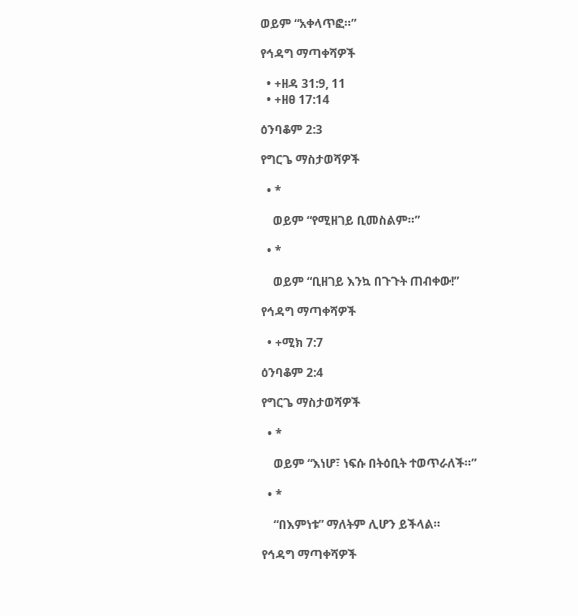ወይም “አቀላጥፎ።”

የኅዳግ ማጣቀሻዎች

  • +ዘዳ 31:9, 11
  • +ዘፀ 17:14

ዕንባቆም 2:3

የግርጌ ማስታወሻዎች

  • *

    ወይም “የሚዘገይ ቢመስልም።”

  • *

    ወይም “ቢዘገይ እንኳ በጉጉት ጠብቀው!”

የኅዳግ ማጣቀሻዎች

  • +ሚክ 7:7

ዕንባቆም 2:4

የግርጌ ማስታወሻዎች

  • *

    ወይም “እነሆ፣ ነፍሱ በትዕቢት ተወጥራለች።”

  • *

    “በእምነቱ” ማለትም ሊሆን ይችላል።

የኅዳግ ማጣቀሻዎች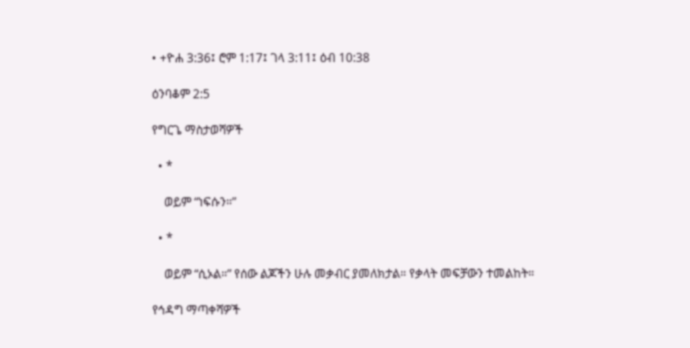• +ዮሐ 3:36፤ ሮም 1:17፤ ገላ 3:11፤ ዕብ 10:38

ዕንባቆም 2:5

የግርጌ ማስታወሻዎች

  • *

    ወይም “ነፍሱን።”

  • *

    ወይም “ሲኦል።” የሰው ልጆችን ሁሉ መቃብር ያመለክታል። የቃላት መፍቻውን ተመልከት።

የኅዳግ ማጣቀሻዎች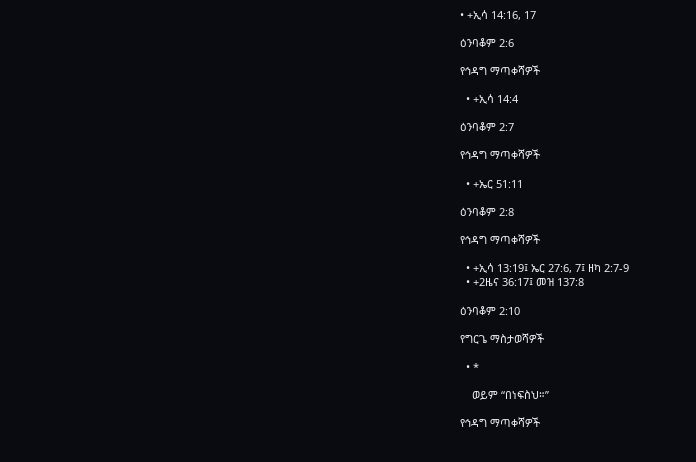• +ኢሳ 14:16, 17

ዕንባቆም 2:6

የኅዳግ ማጣቀሻዎች

  • +ኢሳ 14:4

ዕንባቆም 2:7

የኅዳግ ማጣቀሻዎች

  • +ኤር 51:11

ዕንባቆም 2:8

የኅዳግ ማጣቀሻዎች

  • +ኢሳ 13:19፤ ኤር 27:6, 7፤ ዘካ 2:7-9
  • +2ዜና 36:17፤ መዝ 137:8

ዕንባቆም 2:10

የግርጌ ማስታወሻዎች

  • *

    ወይም “በነፍስህ።”

የኅዳግ ማጣቀሻዎች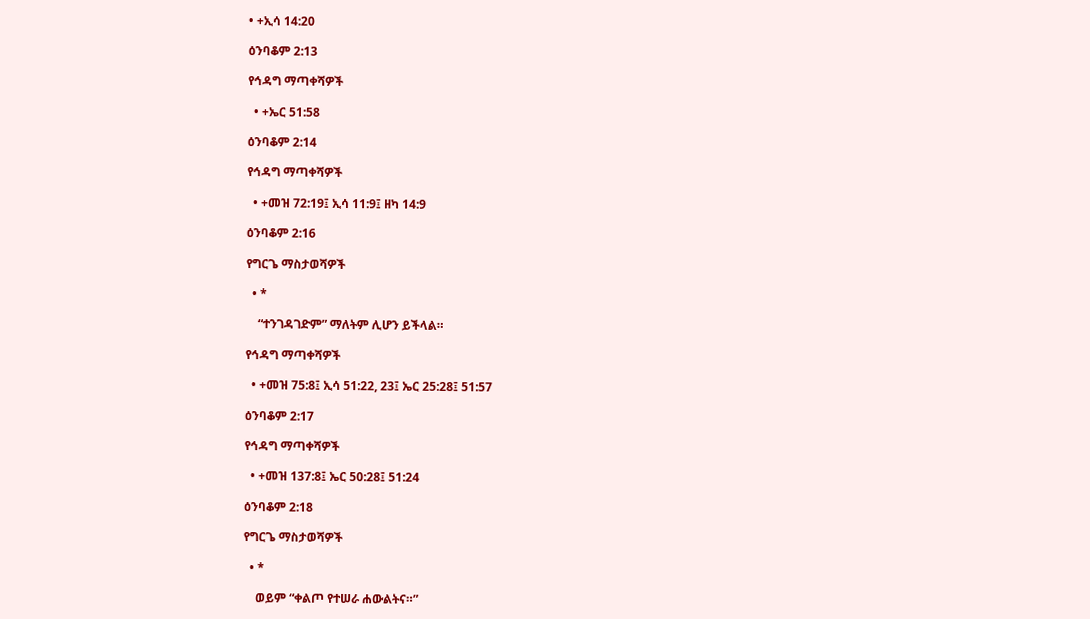• +ኢሳ 14:20

ዕንባቆም 2:13

የኅዳግ ማጣቀሻዎች

  • +ኤር 51:58

ዕንባቆም 2:14

የኅዳግ ማጣቀሻዎች

  • +መዝ 72:19፤ ኢሳ 11:9፤ ዘካ 14:9

ዕንባቆም 2:16

የግርጌ ማስታወሻዎች

  • *

    “ተንገዳገድም” ማለትም ሊሆን ይችላል።

የኅዳግ ማጣቀሻዎች

  • +መዝ 75:8፤ ኢሳ 51:22, 23፤ ኤር 25:28፤ 51:57

ዕንባቆም 2:17

የኅዳግ ማጣቀሻዎች

  • +መዝ 137:8፤ ኤር 50:28፤ 51:24

ዕንባቆም 2:18

የግርጌ ማስታወሻዎች

  • *

    ወይም “ቀልጦ የተሠራ ሐውልትና።”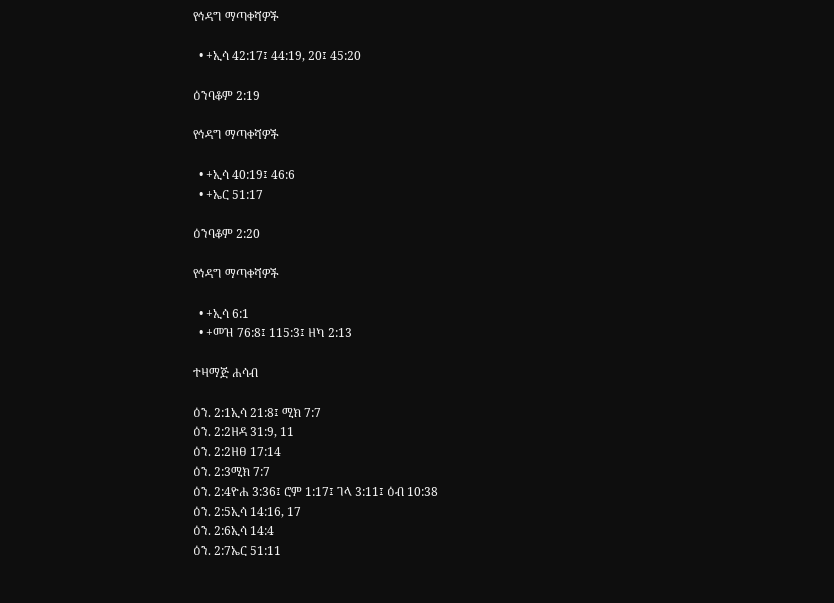የኅዳግ ማጣቀሻዎች

  • +ኢሳ 42:17፤ 44:19, 20፤ 45:20

ዕንባቆም 2:19

የኅዳግ ማጣቀሻዎች

  • +ኢሳ 40:19፤ 46:6
  • +ኤር 51:17

ዕንባቆም 2:20

የኅዳግ ማጣቀሻዎች

  • +ኢሳ 6:1
  • +መዝ 76:8፤ 115:3፤ ዘካ 2:13

ተዛማጅ ሐሳብ

ዕን. 2:1ኢሳ 21:8፤ ሚክ 7:7
ዕን. 2:2ዘዳ 31:9, 11
ዕን. 2:2ዘፀ 17:14
ዕን. 2:3ሚክ 7:7
ዕን. 2:4ዮሐ 3:36፤ ሮም 1:17፤ ገላ 3:11፤ ዕብ 10:38
ዕን. 2:5ኢሳ 14:16, 17
ዕን. 2:6ኢሳ 14:4
ዕን. 2:7ኤር 51:11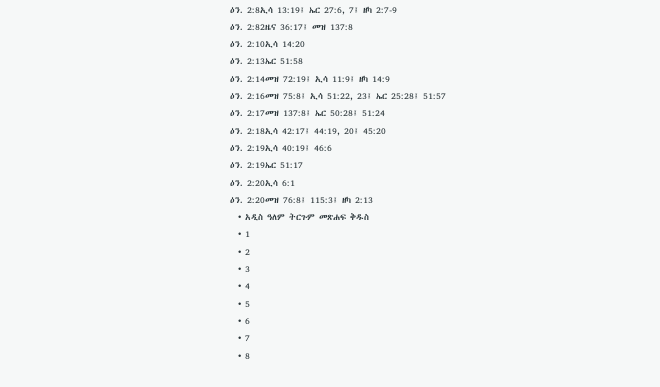ዕን. 2:8ኢሳ 13:19፤ ኤር 27:6, 7፤ ዘካ 2:7-9
ዕን. 2:82ዜና 36:17፤ መዝ 137:8
ዕን. 2:10ኢሳ 14:20
ዕን. 2:13ኤር 51:58
ዕን. 2:14መዝ 72:19፤ ኢሳ 11:9፤ ዘካ 14:9
ዕን. 2:16መዝ 75:8፤ ኢሳ 51:22, 23፤ ኤር 25:28፤ 51:57
ዕን. 2:17መዝ 137:8፤ ኤር 50:28፤ 51:24
ዕን. 2:18ኢሳ 42:17፤ 44:19, 20፤ 45:20
ዕን. 2:19ኢሳ 40:19፤ 46:6
ዕን. 2:19ኤር 51:17
ዕን. 2:20ኢሳ 6:1
ዕን. 2:20መዝ 76:8፤ 115:3፤ ዘካ 2:13
  • አዲስ ዓለም ትርጉም መጽሐፍ ቅዱስ
  • 1
  • 2
  • 3
  • 4
  • 5
  • 6
  • 7
  • 8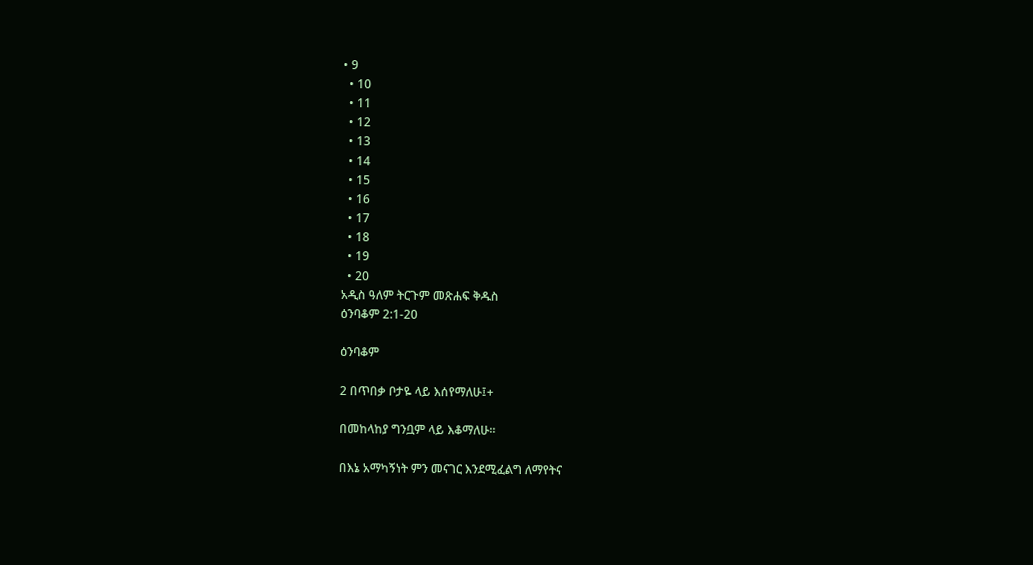• 9
  • 10
  • 11
  • 12
  • 13
  • 14
  • 15
  • 16
  • 17
  • 18
  • 19
  • 20
አዲስ ዓለም ትርጉም መጽሐፍ ቅዱስ
ዕንባቆም 2:1-20

ዕንባቆም

2 በጥበቃ ቦታዬ ላይ እሰየማለሁ፤+

በመከላከያ ግንቧም ላይ እቆማለሁ።

በእኔ አማካኝነት ምን መናገር እንደሚፈልግ ለማየትና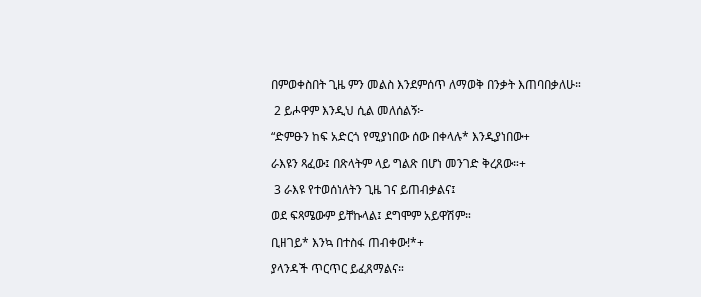በምወቀስበት ጊዜ ምን መልስ እንደምሰጥ ለማወቅ በንቃት እጠባበቃለሁ።

 2 ይሖዋም እንዲህ ሲል መለሰልኝ፦

“ድምፁን ከፍ አድርጎ የሚያነበው ሰው በቀላሉ* እንዲያነበው+

ራእዩን ጻፈው፤ በጽላትም ላይ ግልጽ በሆነ መንገድ ቅረጸው።+

 3 ራእዩ የተወሰነለትን ጊዜ ገና ይጠብቃልና፤

ወደ ፍጻሜውም ይቸኩላል፤ ደግሞም አይዋሽም።

ቢዘገይ* እንኳ በተስፋ ጠብቀው!*+

ያላንዳች ጥርጥር ይፈጸማልና።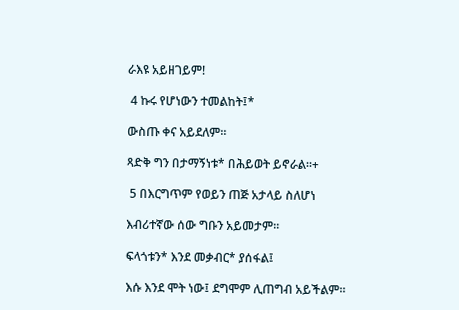ራእዩ አይዘገይም!

 4 ኩሩ የሆነውን ተመልከት፤*

ውስጡ ቀና አይደለም።

ጻድቅ ግን በታማኝነቱ* በሕይወት ይኖራል።+

 5 በእርግጥም የወይን ጠጅ አታላይ ስለሆነ

እብሪተኛው ሰው ግቡን አይመታም።

ፍላጎቱን* እንደ መቃብር* ያሰፋል፤

እሱ እንደ ሞት ነው፤ ደግሞም ሊጠግብ አይችልም።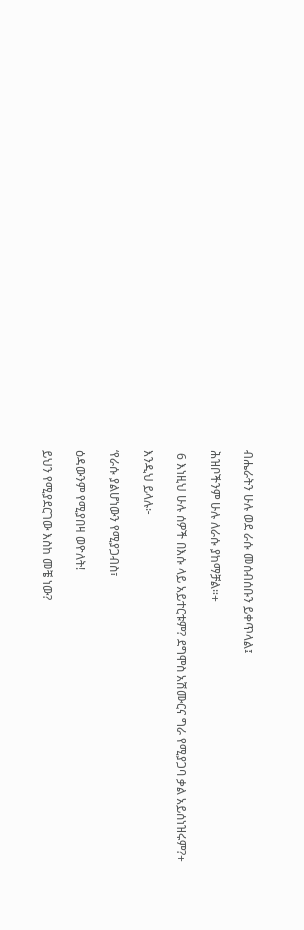ብሔራትን ሁሉ ወደ ራሱ መሰብሰቡን ይቀጥላል፤

ሕዝቦችንም ሁሉ ለራሱ ያከማቻል።+

 6 እነዚህ ሁሉ ሰዎች በእሱ ላይ አይተርቱም? ደግሞስ አሽሙርና ግራ የሚያጋባ ቃል አይሰነዝሩም?+

እንዲህ ይላሉ፦

‘የራሱ ያልሆነውን የሚያጋብስ፣

ዕዳውንም የሚያበዛ ወዮለት!

ይህን የሚያደርገው እስከ መቼ ነው?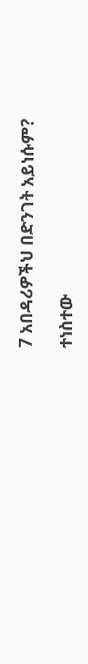7 አበዳሪዎችህ በድንገት አይነሱም?

ተነስተው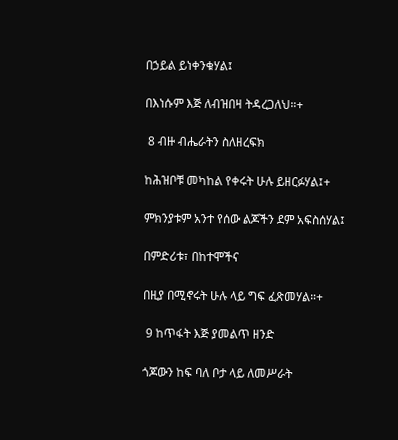በኃይል ይነቀንቁሃል፤

በእነሱም እጅ ለብዝበዛ ትዳረጋለህ።+

 8 ብዙ ብሔራትን ስለዘረፍክ

ከሕዝቦቹ መካከል የቀሩት ሁሉ ይዘርፉሃል፤+

ምክንያቱም አንተ የሰው ልጆችን ደም አፍስሰሃል፤

በምድሪቱ፣ በከተሞችና

በዚያ በሚኖሩት ሁሉ ላይ ግፍ ፈጽመሃል።+

 9 ከጥፋት እጅ ያመልጥ ዘንድ

ጎጆውን ከፍ ባለ ቦታ ላይ ለመሥራት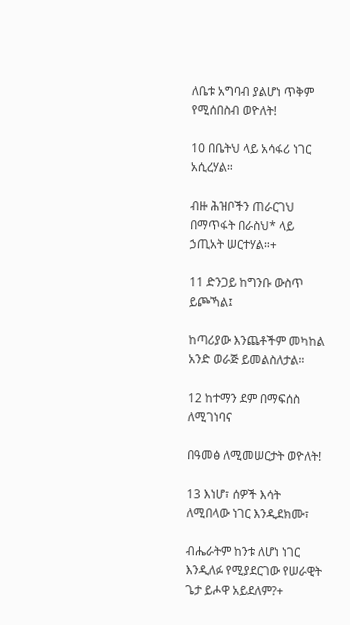ለቤቱ አግባብ ያልሆነ ጥቅም የሚሰበስብ ወዮለት!

10 በቤትህ ላይ አሳፋሪ ነገር አሲረሃል።

ብዙ ሕዝቦችን ጠራርገህ በማጥፋት በራስህ* ላይ ኃጢአት ሠርተሃል።+

11 ድንጋይ ከግንቡ ውስጥ ይጮኻል፤

ከጣሪያው እንጨቶችም መካከል አንድ ወራጅ ይመልስለታል።

12 ከተማን ደም በማፍሰስ ለሚገነባና

በዓመፅ ለሚመሠርታት ወዮለት!

13 እነሆ፣ ሰዎች እሳት ለሚበላው ነገር እንዲደክሙ፣

ብሔራትም ከንቱ ለሆነ ነገር እንዲለፉ የሚያደርገው የሠራዊት ጌታ ይሖዋ አይደለም?+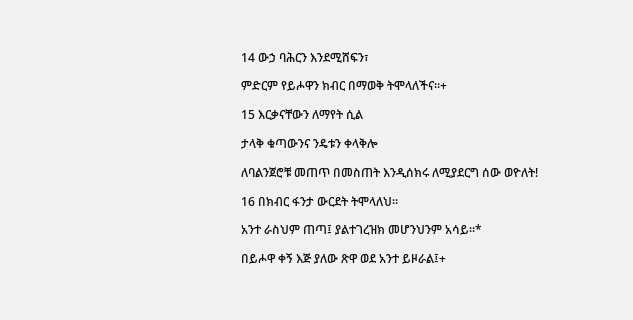14 ውኃ ባሕርን እንደሚሸፍን፣

ምድርም የይሖዋን ክብር በማወቅ ትሞላለችና።+

15 እርቃናቸውን ለማየት ሲል

ታላቅ ቁጣውንና ንዴቱን ቀላቅሎ

ለባልንጀሮቹ መጠጥ በመስጠት እንዲሰክሩ ለሚያደርግ ሰው ወዮለት!

16 በክብር ፋንታ ውርደት ትሞላለህ።

አንተ ራስህም ጠጣ፤ ያልተገረዝክ መሆንህንም አሳይ።*

በይሖዋ ቀኝ እጅ ያለው ጽዋ ወደ አንተ ይዞራል፤+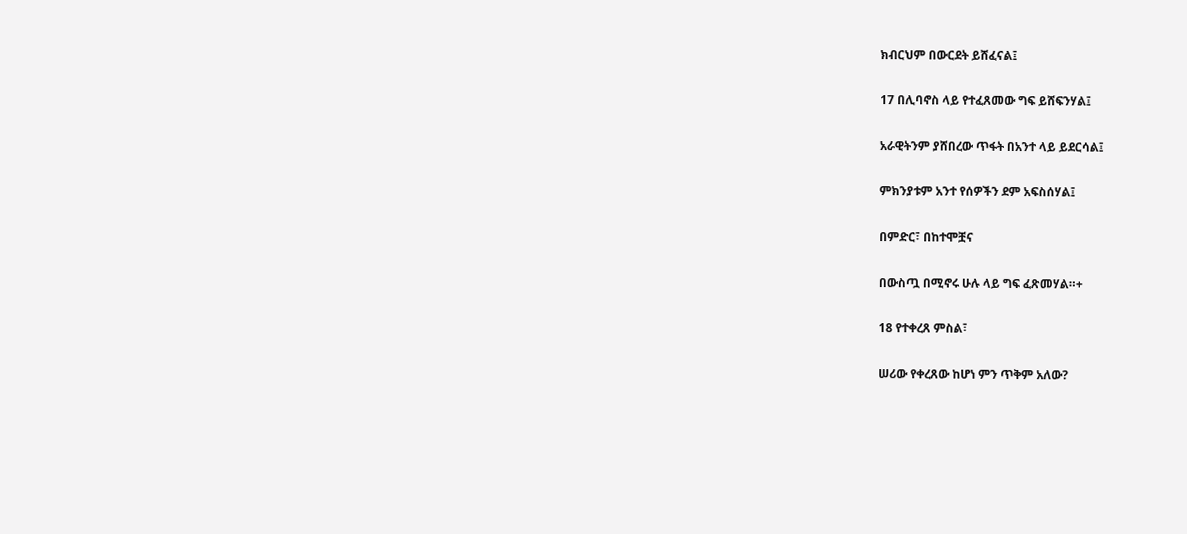ክብርህም በውርደት ይሸፈናል፤

17 በሊባኖስ ላይ የተፈጸመው ግፍ ይሸፍንሃል፤

አራዊትንም ያሸበረው ጥፋት በአንተ ላይ ይደርሳል፤

ምክንያቱም አንተ የሰዎችን ደም አፍስሰሃል፤

በምድር፣ በከተሞቿና

በውስጧ በሚኖሩ ሁሉ ላይ ግፍ ፈጽመሃል።+

18 የተቀረጸ ምስል፣

ሠሪው የቀረጸው ከሆነ ምን ጥቅም አለው?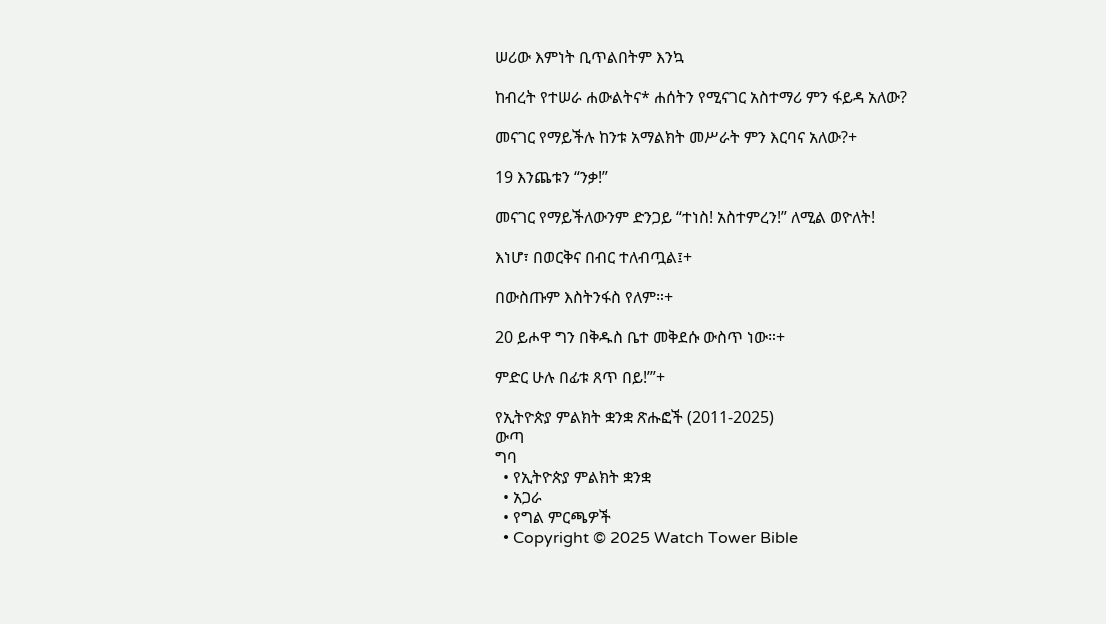ሠሪው እምነት ቢጥልበትም እንኳ

ከብረት የተሠራ ሐውልትና* ሐሰትን የሚናገር አስተማሪ ምን ፋይዳ አለው?

መናገር የማይችሉ ከንቱ አማልክት መሥራት ምን እርባና አለው?+

19 እንጨቱን “ንቃ!”

መናገር የማይችለውንም ድንጋይ “ተነስ! አስተምረን!” ለሚል ወዮለት!

እነሆ፣ በወርቅና በብር ተለብጧል፤+

በውስጡም እስትንፋስ የለም።+

20 ይሖዋ ግን በቅዱስ ቤተ መቅደሱ ውስጥ ነው።+

ምድር ሁሉ በፊቱ ጸጥ በይ!’”+

የኢትዮጵያ ምልክት ቋንቋ ጽሑፎች (2011-2025)
ውጣ
ግባ
  • የኢትዮጵያ ምልክት ቋንቋ
  • አጋራ
  • የግል ምርጫዎች
  • Copyright © 2025 Watch Tower Bible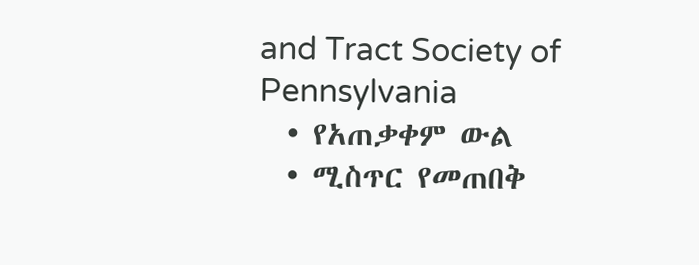and Tract Society of Pennsylvania
  • የአጠቃቀም ውል
  • ሚስጥር የመጠበቅ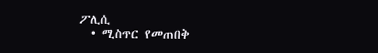ፖሊሲ
  • ሚስጥር የመጠበቅ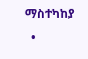ማስተካከያ
  •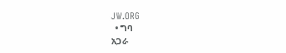JW.ORG
  • ግባ
አጋራ